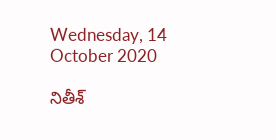Wednesday, 14 October 2020

నితీశ్‌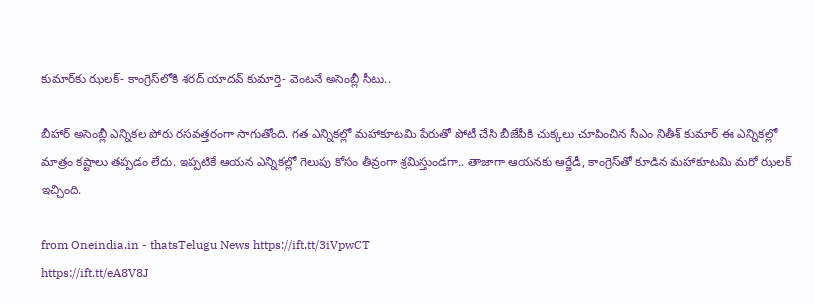కుమార్‌కు ఝలక్‌- కాంగ్రెస్‌లోకి శరద్‌ యాదవ్‌ కుమార్తె- వెంటనే అసెంబ్లీ సీటు..

బీహార్‌ అసెంబ్లీ ఎన్నికల పోరు రసవత్తరంగా సాగుతోంది. గత ఎన్నికల్లో మహాకూటమి పేరుతో పోటీ చేసి బీజేపీకి చుక్కలు చూపించిన సీఎం నితీశ్‌ కుమార్‌ ఈ ఎన్నికల్లో మాత్రం కష్టాలు తప్పడం లేదు. ఇప్పటికే ఆయన ఎన్నికల్లో గెలుపు కోసం తీవ్రంగా శ్రమిస్తుండగా.. తాజాగా ఆయనకు ఆర్జేడీ, కాంగ్రెస్‌తో కూడిన మహాకూటమి మరో ఝలక్‌ ఇచ్చింది.

from Oneindia.in - thatsTelugu News https://ift.tt/3iVpwCT
https://ift.tt/eA8V8J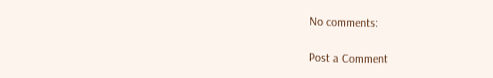No comments:

Post a Comment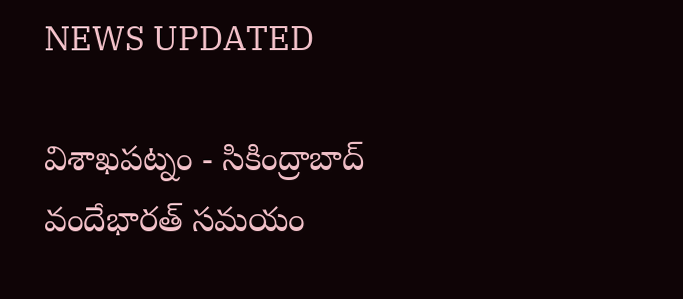NEWS UPDATED

విశాఖపట్నం - సికింద్రాబాద్ వందేభారత్ సమయం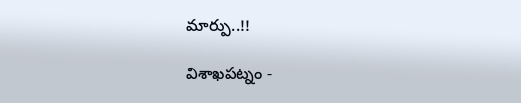మార్పు..!!

విశాఖపట్నం -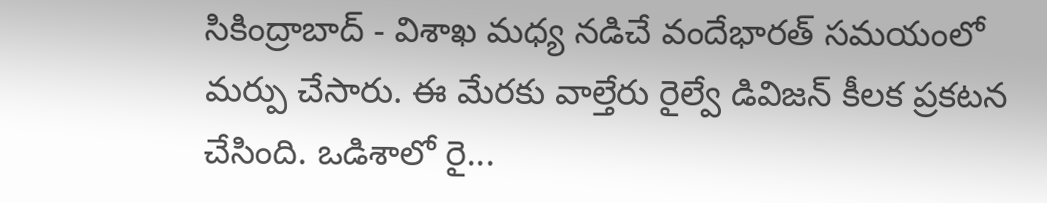సికింద్రాబాద్ - విశాఖ మధ్య నడిచే వందేభారత్ సమయంలో మర్పు చేసారు. ఈ మేరకు వాల్తేరు రైల్వే డివిజన్ కీలక ప్రకటన చేసింది. ఒడిశాలో రై...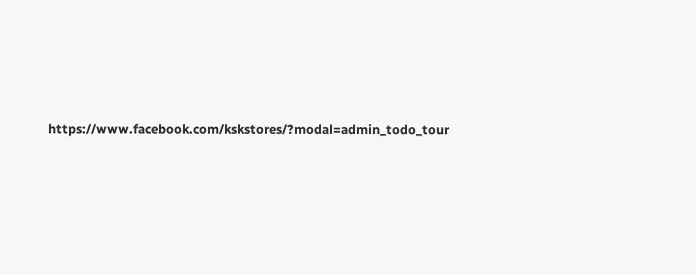https://www.facebook.com/kskstores/?modal=admin_todo_tour